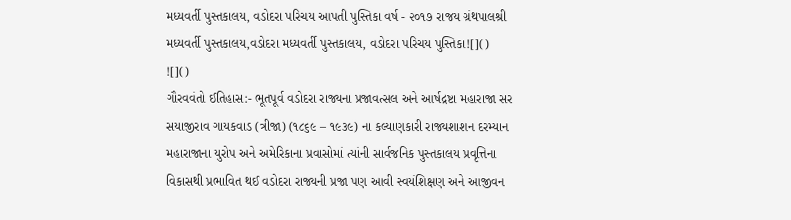મધ્યવર્તી પુસ્તકાલય, વડોદરા પરિચય આપતી પુસ્તિકા વર્ષ - ૨૦૧૭ રાજય ગ્રંથપાલશ્રી મધ્યવર્તી પુસ્તકાલય,વડોદરા મધ્યવર્તી પુસ્તકાલય, વડોદરા પરિચય પુસ્તિકા![]()
![]()
ગૌરવવંતો ઈતિહાસ:- ભૂતપૂર્વ વડોદરા રાજ્યના પ્રજાવત્સલ અને આર્ષદ્રષ્ટા મહારાજા સર સયાજીરાવ ગાયકવાડ (ત્રીજા) (૧૮૬૯ – ૧૯૩૯) ના કલ્યાણકારી રાજ્યશાશન દરમ્યાન મહારાજાના યુરોપ અને અમેરિકાના પ્રવાસોમાં ત્યાંની સાર્વજનિક પુસ્તકાલય પ્રવૃત્તિના વિકાસથી પ્રભાવિત થઈ વડોદરા રાજ્યની પ્રજા પણ આવી સ્વયંશિક્ષણ અને આજીવન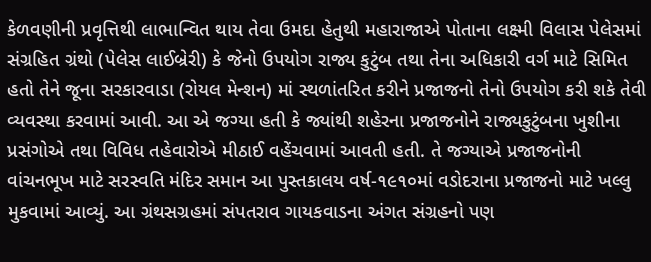કેળવણીની પ્રવૃત્તિથી લાભાન્વિત થાય તેવા ઉમદા હેતુથી મહારાજાએ પોતાના લક્ષ્મી વિલાસ પેલેસમાં સંગ્રહિત ગ્રંથો (પેલેસ લાઈબ્રેરી) કે જેનો ઉપયોગ રાજ્ય કુટુંબ તથા તેના અધિકારી વર્ગ માટે સિમિત હતો તેને જૂના સરકારવાડા (રોયલ મેન્શન) માં સ્થળાંતરિત કરીને પ્રજાજનો તેનો ઉપયોગ કરી શકે તેવી વ્યવસ્થા કરવામાં આવી. આ એ જગ્યા હતી કે જ્યાંથી શહેરના પ્રજાજનોને રાજ્યકુટુંબના ખુશીના પ્રસંગોએ તથા વિવિધ તહેવારોએ મીઠાઈ વહેંચવામાં આવતી હતી. તે જગ્યાએ પ્રજાજનોની વાંચનભૂખ માટે સરસ્વતિ મંદિર સમાન આ પુસ્તકાલય વર્ષ-૧૯૧૦માં વડોદરાના પ્રજાજનો માટે ખલ્લુ મુકવામાં આવ્યું. આ ગ્રંથસગ્રહમાં સંપતરાવ ગાયકવાડના અંગત સંગ્રહનો પણ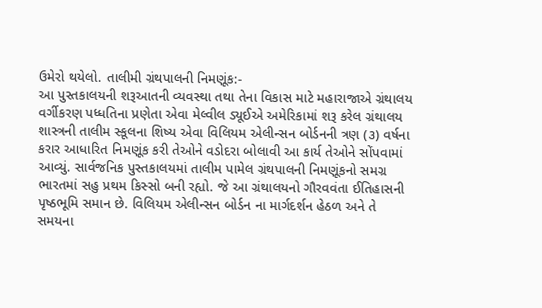ઉમેરો થયેલો. તાલીમી ગ્રંથપાલની નિમણૂંક:-
આ પુસ્તકાલયની શરૂઆતની વ્યવસ્થા તથા તેના વિકાસ માટે મહારાજાએ ગ્રંથાલય વર્ગીકરણ પધ્ધતિના પ્રણેતા એવા મેલ્વીલ ડ્યૂઈએ અમેરિકામાં શરૂ કરેલ ગ્રંથાલય શાસ્ત્રની તાલીમ સ્કૂલના શિષ્ય એવા વિલિયમ એલીન્સન બોર્ડનની ત્રણ (૩) વર્ષના કરાર આધારિત નિમણૂંક કરી તેઓને વડોદરા બોલાવી આ કાર્ય તેઓને સોંપવામાં આવ્યું. સાર્વજનિક પુસ્તકાલયમાં તાલીમ પામેલ ગ્રંથપાલની નિમણૂંકનો સમગ્ર ભારતમાં સહુ પ્રથમ કિસ્સો બની રહ્યો. જે આ ગ્રંથાલયનો ગૌરવવંતા ઈતિહાસની પૃષ્ઠભૂમિ સમાન છે. વિલિયમ એલીન્સન બોર્ડન ના માર્ગદર્શન હેઠળ અને તે સમયના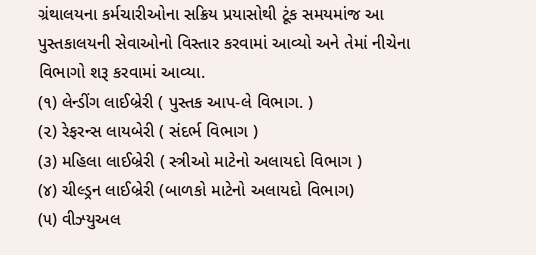ગ્રંથાલયના કર્મચારીઓના સક્રિય પ્રયાસોથી ટૂંક સમયમાંજ આ પુસ્તકાલયની સેવાઓનો વિસ્તાર કરવામાં આવ્યો અને તેમાં નીચેના વિભાગો શરૂ કરવામાં આવ્યા.
(૧) લેન્ડીંગ લાઈબ્રેરી ( પુસ્તક આપ-લે વિભાગ. )
(૨) રેફરન્સ લાયબેરી ( સંદર્ભ વિભાગ )
(૩) મહિલા લાઈબ્રેરી ( સ્ત્રીઓ માટેનો અલાયદો વિભાગ )
(૪) ચીલ્ડ્રન લાઈબ્રેરી (બાળકો માટેનો અલાયદો વિભાગ)
(૫) વીઝ્યુઅલ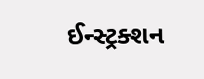ઈન્સ્ટ્રક્શન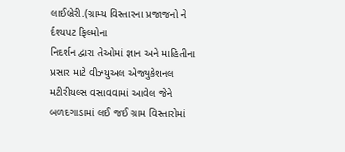લાઈબ્રેરી.(ગ્રામ્ય વિસ્તારના પ્રજાજનો ને ર્દશ્યપટ ફિલ્મોના
નિદર્શન દ્વારા તેઓમાં જ્ઞાન અને માહિતીના પ્રસાર માટે વીઝ્યુઅલ એજ્યુકેશનલ
મટીરીયલ્સ વસાવવામાં આવેલ જેને બળદગાડામાં લઈ જઈ ગ્રામ વિસ્તારોમાં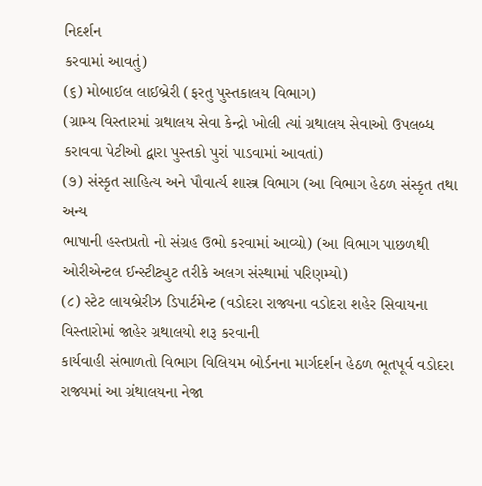નિદર્શન
કરવામાં આવતું)
(૬) મોબાઈલ લાઈબ્રેરી (ફરતુ પુસ્તકાલય વિભાગ)
(ગ્રામ્ય વિસ્તારમાં ગ્રથાલય સેવા કેન્દ્રો ખોલી ત્યાં ગ્રથાલય સેવાઓ ઉપલબ્ધ
કરાવવા પેટીઓ દ્વારા પુસ્તકો પુરાં પાડવામાં આવતાં)
(૭) સંસ્કૃત સાહિત્ય અને પૌવાર્ત્ય શાસ્ત્ર વિભાગ (આ વિભાગ હેઠળ સંસ્કૃત તથા અન્ય
ભાષાની હસ્તપ્રતો નો સંગ્રહ ઉભો કરવામાં આવ્યો) (આ વિભાગ પાછળથી
ઓરીએન્ટલ ઈન્સ્ટીટ્યુટ તરીકે અલગ સંસ્થામાં પરિણમ્યો)
(૮) સ્ટેટ લાયબ્રેરીઝ ડિપાર્ટમેન્ટ (વડોદરા રાજ્યના વડોદરા શહેર સિવાયના વિસ્તારોમાં જાહેર ગ્રથાલયો શરૂ કરવાની
કાર્યવાહી સંભાળતો વિભાગ વિલિયમ બોર્ડનના માર્ગદર્શન હેઠળ ભૂતપૂર્વ વડોદરા રાજ્યમાં આ ગ્રંથાલયના નેજા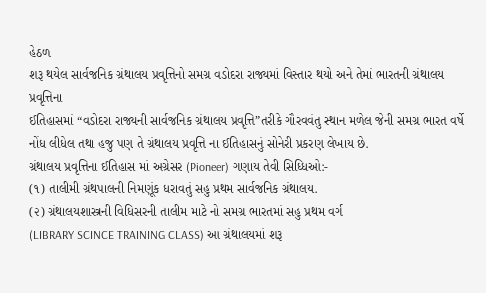હેઠળ
શરૂ થયેલ સાર્વજનિક ગ્રંથાલય પ્રવૃત્તિનો સમગ્ર વડોદરા રાજ્યમાં વિસ્તાર થયો અને તેમાં ભારતની ગ્રંથાલય પ્રવૃત્તિના
ઈતિહાસમાં “વડોદરા રાજ્યની સાર્વજનિક ગ્રંથાલય પ્રવૃત્તિ”તરીકે ગૌરવવંતુ સ્થાન મળેલ જેની સમગ્ર ભારત વર્ષે
નોંધ લીધેલ તથા હજુ પણ તે ગ્રંથાલય પ્રવૃત્તિ ના ઈતિહાસનું સોનેરી પ્રકરણ લેખાય છે.
ગ્રંથાલય પ્રવૃત્તિના ઈતિહાસ માં અગ્રેસર (Pioneer) ગણાય તેવી સિધ્ધિઓ:-
(૧) તાલીમી ગ્રંથપાલની નિમણૂંક ધરાવતું સહુ પ્રથમ સાર્વજનિક ગ્રંથાલય.
(૨) ગ્રંથાલયશાસ્ત્રની વિધિસરની તાલીમ માટે નો સમગ્ર ભારતમાં સહુ પ્રથમ વર્ગ
(LIBRARY SCINCE TRAINING CLASS) આ ગ્રંથાલયમાં શરૂ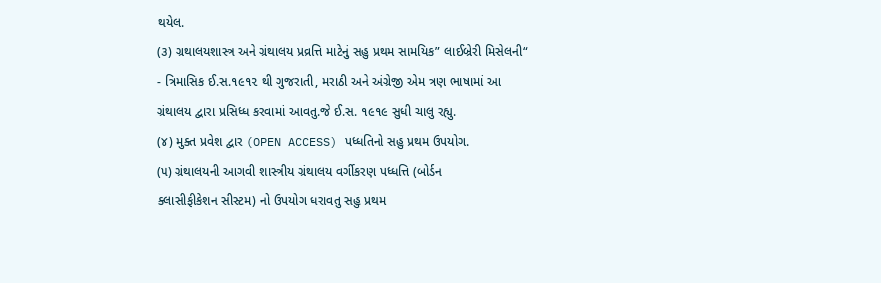થયેલ.
(૩) ગ્રથાલયશાસ્ત્ર અને ગ્રંથાલય પ્રવ્રત્તિ માટેનું સહુ પ્રથમ સામયિક” લાઈબ્રેરી મિસેલની“
- ત્રિમાસિક ઈ.સ.૧૯૧૨ થી ગુજરાતી, મરાઠી અને અંગ્રેજી એમ ત્રણ ભાષામાં આ
ગ્રંથાલય દ્વારા પ્રસિધ્ધ કરવામાં આવતુ.જે ઈ.સ. ૧૯૧૯ સુધી ચાલુ રહ્યુ.
(૪) મુક્ત પ્રવેશ દ્વાર (OPEN ACCESS) પધ્ધતિનો સહુ પ્રથમ ઉપયોગ.
(૫) ગ્રંથાલયની આગવી શાસ્ત્રીય ગ્રંથાલય વર્ગીકરણ પધ્ધત્તિ (બોર્ડન
ક્લાસીફીકેશન સીસ્ટમ) નો ઉપયોગ ધરાવતુ સહુ પ્રથમ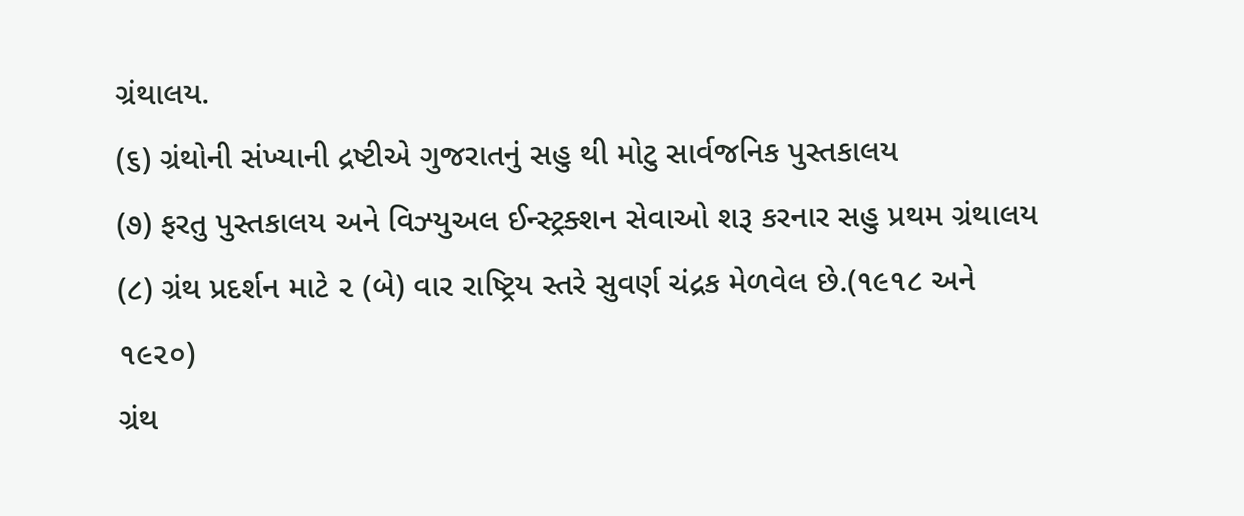ગ્રંથાલય.
(૬) ગ્રંથોની સંખ્યાની દ્રષ્ટીએ ગુજરાતનું સહુ થી મોટુ સાર્વજનિક પુસ્તકાલય
(૭) ફરતુ પુસ્તકાલય અને વિઝ્યુઅલ ઈન્સ્ટ્રક્શન સેવાઓ શરૂ કરનાર સહુ પ્રથમ ગ્રંથાલય
(૮) ગ્રંથ પ્રદર્શન માટે ૨ (બે) વાર રાષ્ટ્રિય સ્તરે સુવર્ણ ચંદ્રક મેળવેલ છે.(૧૯૧૮ અને
૧૯૨૦)
ગ્રંથ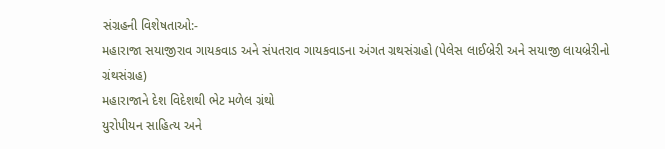સંગ્રહની વિશેષતાઓ:-
મહારાજા સયાજીરાવ ગાયકવાડ અને સંપતરાવ ગાયકવાડના અંગત ગ્રથસંગ્રહો (પેલેસ લાઈબ્રેરી અને સયાજી લાયબ્રેરીનો
ગ્રંથસંગ્રહ)
મહારાજાને દેશ વિદેશથી ભેટ મળેલ ગ્રંથો
યુરોપીયન સાહિત્ય અને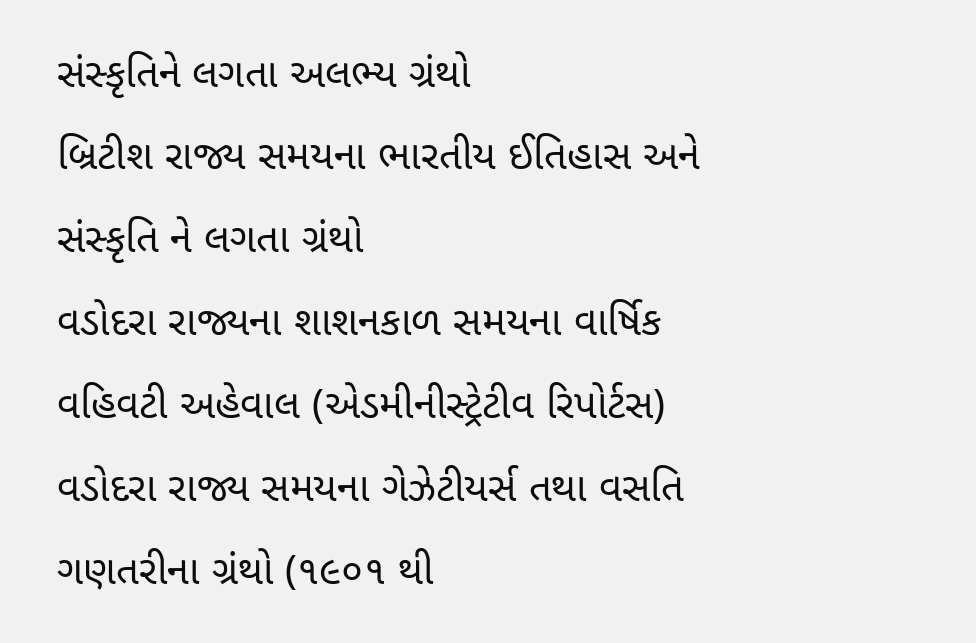સંસ્કૃતિને લગતા અલભ્ય ગ્રંથો
બ્રિટીશ રાજ્ય સમયના ભારતીય ઈતિહાસ અને સંસ્કૃતિ ને લગતા ગ્રંથો
વડોદરા રાજ્યના શાશનકાળ સમયના વાર્ષિક વહિવટી અહેવાલ (એડમીનીસ્ટ્રેટીવ રિપોર્ટસ)
વડોદરા રાજ્ય સમયના ગેઝેટીયર્સ તથા વસતિ ગણતરીના ગ્રંથો (૧૯૦૧ થી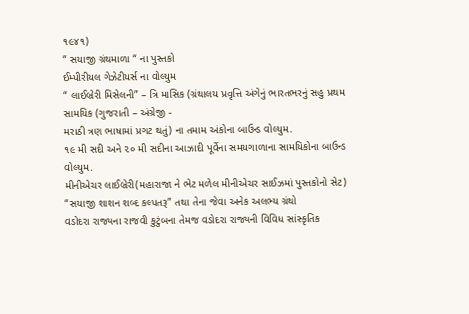૧૯૪૧)
“ સયાજી ગ્રંથમાળા “ ના પુસ્તકો
ઈમ્પીરીયલ ગેઝેટીયર્સ ના વોલ્યુમ
“ લાઈબ્રેરી મિસેલની” – ત્રિ માસિક (ગ્રંથાલય પ્રવૃત્તિ અંગેનું ભારતભરનું સહુ પ્રથમ સામયિક (ગુજરાતી – અંગ્રેજી -
મરાઠી ત્રણ ભાષામાં પ્રગટ થતું) ના તમામ અંકોના બાઉન્ડ વોલ્યુમ.
૧૯ મી સદી અને ૨૦ મી સદીના આઝાદી પૂર્વેના સમયગાળાના સામયિકોના બાઉન્ડ વોલ્યુમ.
મીનીએચર લાઈબ્રેરી(મહારાજા ને ભેટ મળેલ મીનીએચર સાઈઝમાં પુસ્તકોનો સેટ)
“સયાજી શાશન શબ્દ કલ્પતરૂ” તથા તેના જેવા અનેક અલભ્ય ગ્રંથો
વડોદરા રાજ્યના રાજવી કુટુંબના તેમજ વડોદરા રાજ્યની વિવિધ સાંસ્કૃતિક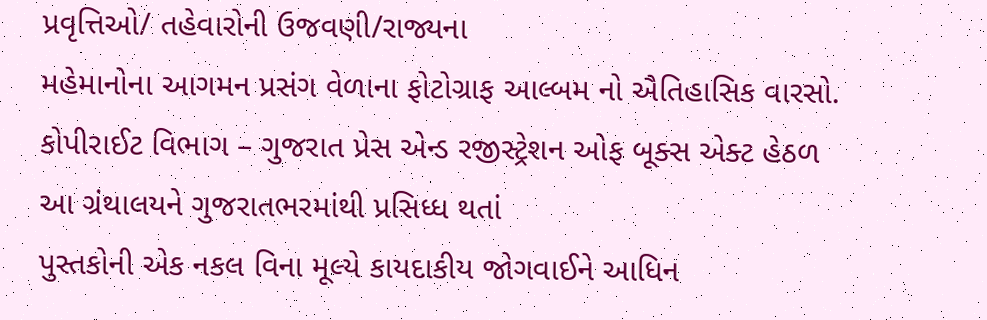પ્રવૃત્તિઓ/ તહેવારોની ઉજવણી/રાજ્યના
મહેમાનોના આગમન પ્રસંગ વેળાના ફોટોગ્રાફ આલ્બમ નો ઐતિહાસિક વારસો.
કોપીરાઈટ વિભાગ – ગુજરાત પ્રેસ એન્ડ રજીસ્ટ્રેશન ઓફ બૂક્સ એક્ટ હેઠળ આ ગ્રંથાલયને ગુજરાતભરમાંથી પ્રસિધ્ધ થતાં
પુસ્તકોની એક નકલ વિના મૂલ્યે કાયદાકીય જોગવાઈને આધિન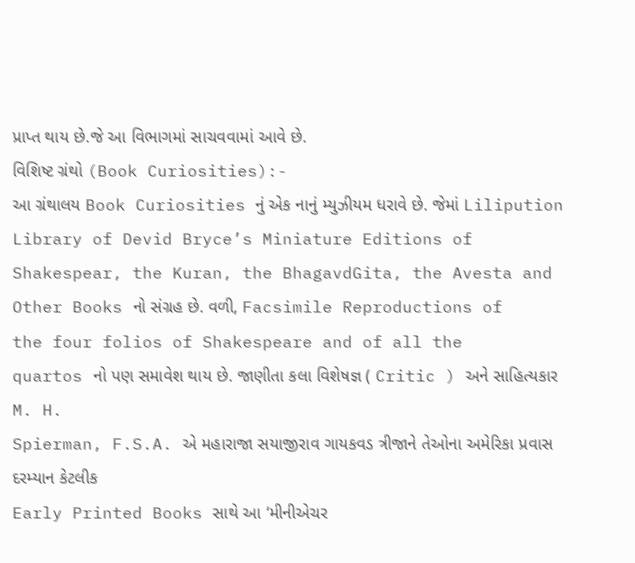પ્રાપ્ત થાય છે.જે આ વિભાગમાં સાચવવામાં આવે છે.
વિશિષ્ટ ગ્રંથો (Book Curiosities):-
આ ગ્રંથાલય Book Curiosities નું એક નાનું મ્યુઝીયમ ધરાવે છે. જેમાં Lilipution
Library of Devid Bryce’s Miniature Editions of
Shakespear, the Kuran, the BhagavdGita, the Avesta and
Other Books નો સંગ્રહ છે. વળી, Facsimile Reproductions of
the four folios of Shakespeare and of all the
quartos નો પણ સમાવેશ થાય છે. જાણીતા કલા વિશેષજ્ઞ ( Critic ) અને સાહિત્યકાર M. H.
Spierman, F.S.A. એ મહારાજા સયાજીરાવ ગાયકવડ ત્રીજાને તેઓના અમેરિકા પ્રવાસ દરમ્યાન કેટલીક
Early Printed Books સાથે આ ‘મીનીએચર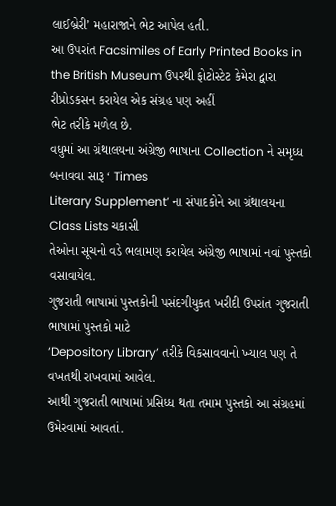લાઈબ્રેરી’ મહારાજાને ભેટ આપેલ હતી.
આ ઉપરાંત Facsimiles of Early Printed Books in
the British Museum ઉપરથી ફોટોસ્ટેટ કેમેરા દ્વારા રીપ્રોડકસન કરાયેલ એક સંગ્રહ પણ અહીં
ભેટ તરીકે મળેલ છે.
વધુમાં આ ગ્રંથાલયના અંગ્રેજી ભાષાના Collection ને સમૃધ્ધ બનાવવા સારૂ ‘ Times
Literary Supplement’ ના સંપાદકોને આ ગ્રંથાલયના Class Lists ચકાસી
તેઓના સૂચનો વડે ભલામણ કરાયેલ અંગ્રેજી ભાષામાં નવાં પુસ્તકો વસાવાયેલ.
ગુજરાતી ભાષામાં પુસ્તકોની પસંદગીયુકત ખરીદી ઉપરાંત ગુજરાતી ભાષામાં પુસ્તકો માટે
‘Depository Library’ તરીકે વિકસાવવાનો ખ્યાલ પણ તે વખતથી રાખવામાં આવેલ.
આથી ગુજરાતી ભાષામાં પ્રસિધ્ધ થતા તમામ પુસ્તકો આ સંગ્રહમાં ઉમેરવામાં આવતાં.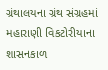ગ્રંથાલયના ગ્રંથ સંગ્રહમાં મહારાણી વિકટોરીયાના શાસનકાળ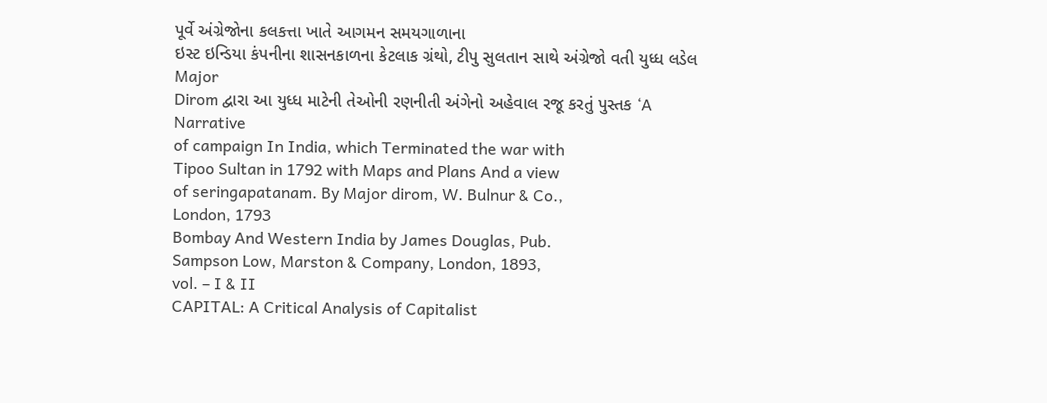પૂર્વે અંગ્રેજોના કલકત્તા ખાતે આગમન સમયગાળાના
ઇસ્ટ ઇન્ડિયા કંપનીના શાસનકાળના કેટલાક ગ્રંથો, ટીપુ સુલતાન સાથે અંગ્રેજો વતી યુધ્ધ લડેલ Major
Dirom દ્વારા આ યુધ્ધ માટેની તેઓની રણનીતી અંગેનો અહેવાલ રજૂ કરતું પુસ્તક ‘A Narrative
of campaign In India, which Terminated the war with
Tipoo Sultan in 1792 with Maps and Plans And a view
of seringapatanam. By Major dirom, W. Bulnur & Co.,
London, 1793
Bombay And Western India by James Douglas, Pub.
Sampson Low, Marston & Company, London, 1893,
vol. – I & II
CAPITAL: A Critical Analysis of Capitalist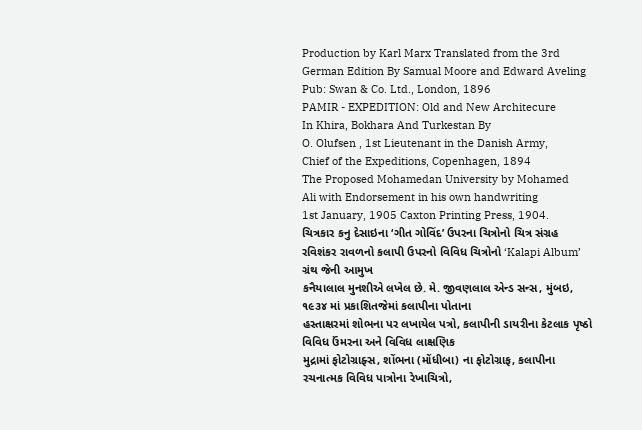Production by Karl Marx Translated from the 3rd
German Edition By Samual Moore and Edward Aveling
Pub: Swan & Co. Ltd., London, 1896
PAMIR - EXPEDITION: Old and New Architecure
In Khira, Bokhara And Turkestan By
O. Olufsen , 1st Lieutenant in the Danish Army,
Chief of the Expeditions, Copenhagen, 1894
The Proposed Mohamedan University by Mohamed
Ali with Endorsement in his own handwriting
1st January, 1905 Caxton Printing Press, 1904.
ચિત્રકાર કનુ દેસાઇના ‘ગીત ગોવિંદ’ ઉપરના ચિત્રોનો ચિત્ર સંગ્રહ
રવિશંકર રાવળનો કલાપી ઉપરનો વિવિધ ચિત્રોનો ‘Kalapi Album’ ગ્રંથ જેની આમુખ
કનૈયાલાલ મુનશીએ લખેલ છે. મે. જીવણલાલ એન્ડ સન્સ, મુંબઇ, ૧૯૩૪ માં પ્રકાશિતજેમાં કલાપીના પોતાના
હસ્તાક્ષરમાં શોભના પર લખાયેલ પત્રો, કલાપીની ડાયરીના કેટલાક પૃષ્ઠો વિવિધ ઉંમરના અને વિવિધ લાક્ષણિક
મુદ્રામાં ફોટોગ્રાફ્સ, શોંભના (મોંધીબા) ના ફોટોગ્રાફ, કલાપીના રચનાત્મક વિવિધ પાત્રોના રેખાચિત્રો,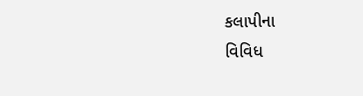કલાપીના
વિવિધ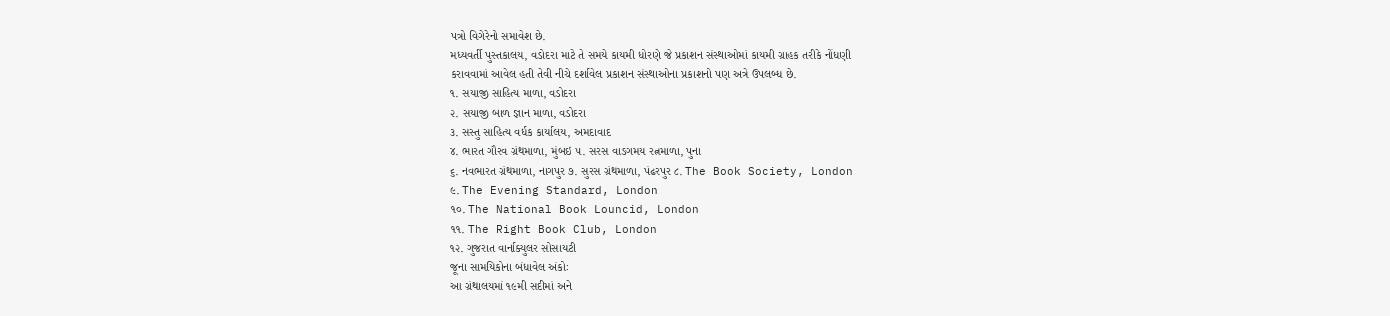પત્રો વિગેરેનો સમાવેશ છે.
મધ્યવર્તી પુસ્તકાલય, વડોદરા માટે તે સમયે કાયમી ધોરણે જે પ્રકાશન સંસ્થાઓમાં કાયમી ગ્રાહક તરીકે નોંધણી
કરાવવામાં આવેલ હતી તેવી નીચે દર્શાવેલ પ્રકાશન સંસ્થાઓના પ્રકાશનો પણ અત્રે ઉપલબ્ધ છે.
૧. સયાજી સાહિત્ય માળા, વડોદરા
૨. સયાજી બાળ જ્ઞાન માળા, વડોદરા
૩. સસ્તુ સાહિત્ય વર્ધક કાર્યાલય, અમદાવાદ
૪. ભારત ગૌરવ ગ્રંથમાળા, મુંબઇ ૫. સરસ વાઙગમય રત્નમાળા, પુના
૬. નવભારત ગ્રંથમાળા, નાગપુર ૭. સુરસ ગ્રંથમાળા, પંઢરપુર ૮. The Book Society, London
૯. The Evening Standard, London
૧૦. The National Book Louncid, London
૧૧. The Right Book Club, London
૧૨. ગુજરાત વાર્નાક્યુલર સોસાયટી
જૂના સામયિકોના બંધાવેલ અંકોઃ
આ ગ્રંથાલયમાં ૧૯મી સદીમાં અને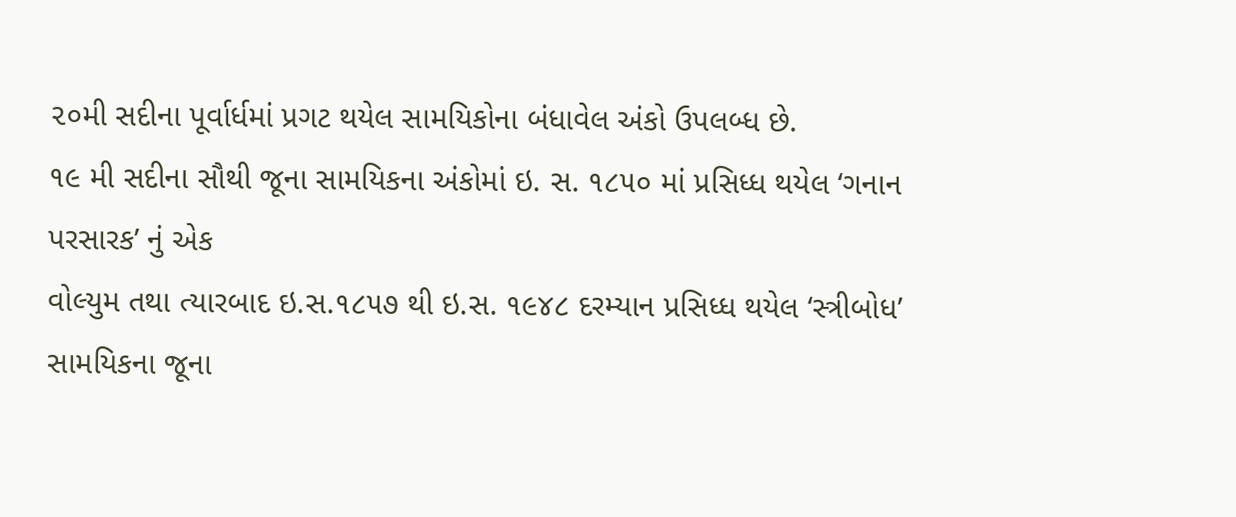૨૦મી સદીના પૂર્વાર્ધમાં પ્રગટ થયેલ સામયિકોના બંધાવેલ અંકો ઉપલબ્ધ છે.
૧૯ મી સદીના સૌથી જૂના સામયિકના અંકોમાં ઇ. સ. ૧૮૫૦ માં પ્રસિધ્ધ થયેલ ‘ગનાન પરસારક’ નું એક
વોલ્યુમ તથા ત્યારબાદ ઇ.સ.૧૮૫૭ થી ઇ.સ. ૧૯૪૮ દરમ્યાન પ્રસિધ્ધ થયેલ ‘સ્ત્રીબોધ’ સામયિકના જૂના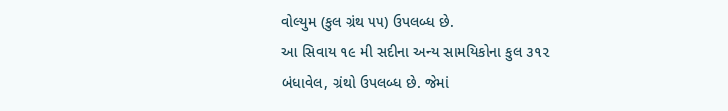વોલ્યુમ (કુલ ગ્રંથ ૫૫) ઉપલબ્ધ છે.
આ સિવાય ૧૯ મી સદીના અન્ય સામયિકોના કુલ ૩૧૨ બંધાવેલ, ગ્રંથો ઉપલબ્ધ છે. જેમાં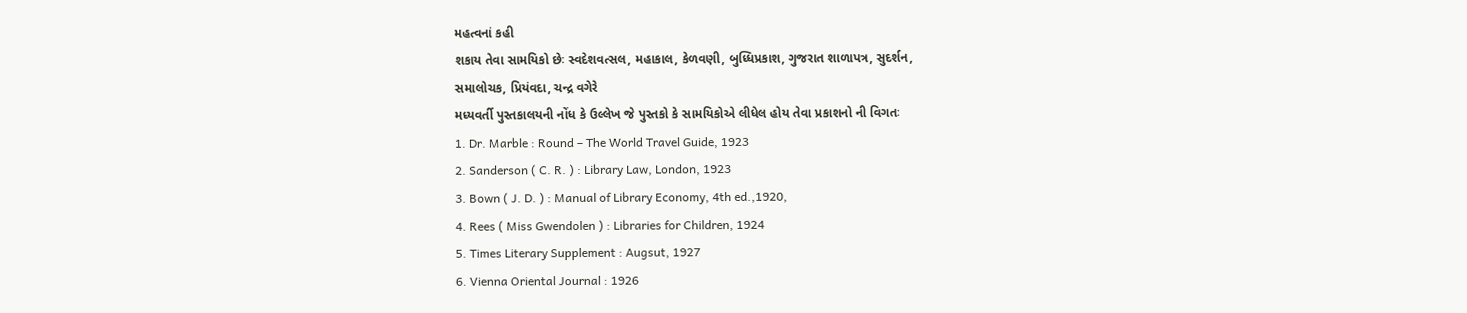મહત્વનાં કહી
શકાય તેવા સામયિકો છેઃ સ્વદેશવત્સલ, મહાકાલ, કેળવણી, બુધ્ધિપ્રકાશ, ગુજરાત શાળાપત્ર, સુદર્શન,
સમાલોચક, પ્રિયંવદા, ચન્દ્ર વગેરે
મધ્યવર્તી પુસ્તકાલયની નોંધ કે ઉલ્લેખ જે પુસ્તકો કે સામયિકોએ લીધેલ હોય તેવા પ્રકાશનો ની વિગતઃ
1. Dr. Marble : Round – The World Travel Guide, 1923
2. Sanderson ( C. R. ) : Library Law, London, 1923
3. Bown ( J. D. ) : Manual of Library Economy, 4th ed.,1920,
4. Rees ( Miss Gwendolen ) : Libraries for Children, 1924
5. Times Literary Supplement : Augsut, 1927
6. Vienna Oriental Journal : 1926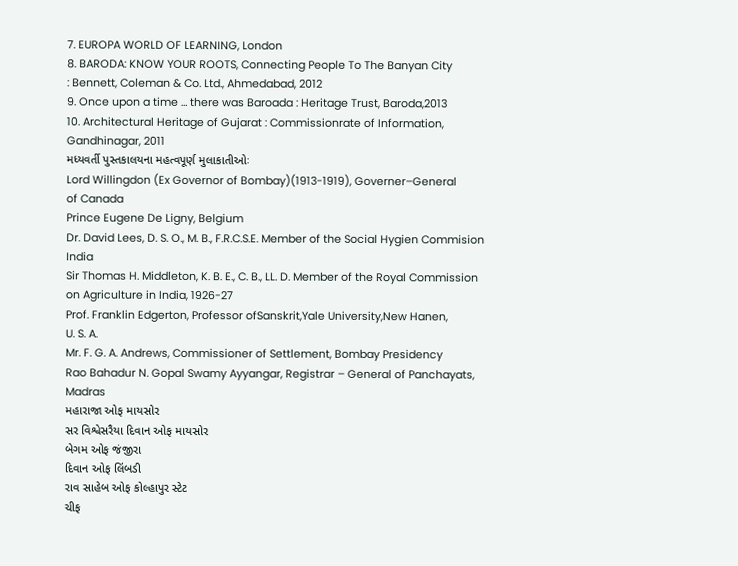7. EUROPA WORLD OF LEARNING, London
8. BARODA: KNOW YOUR ROOTS, Connecting People To The Banyan City
: Bennett, Coleman & Co. Ltd., Ahmedabad, 2012
9. Once upon a time … there was Baroada : Heritage Trust, Baroda,2013
10. Architectural Heritage of Gujarat : Commissionrate of Information, Gandhinagar, 2011
મધ્યવર્તી પુસ્તકાલયના મહત્વપૂર્ણ મુલાકાતીઓઃ
Lord Willingdon (Ex Governor of Bombay)(1913-1919), Governer–General
of Canada
Prince Eugene De Ligny, Belgium
Dr. David Lees, D. S. O., M. B., F.R.C.S.E. Member of the Social Hygien Commision
India
Sir Thomas H. Middleton, K. B. E., C. B., LL. D. Member of the Royal Commission
on Agriculture in India, 1926-27
Prof. Franklin Edgerton, Professor ofSanskrit,Yale University,New Hanen,
U. S. A.
Mr. F. G. A. Andrews, Commissioner of Settlement, Bombay Presidency
Rao Bahadur N. Gopal Swamy Ayyangar, Registrar – General of Panchayats, Madras
મહારાજા ઓફ માયસોર
સર વિશ્વેસરૈયા દિવાન ઓફ માયસોર
બેગમ ઓફ જંજીરા
દિવાન ઓફ લિંબડી
રાવ સાહેબ ઓફ કોલ્હાપુર સ્ટેટ
ચીફ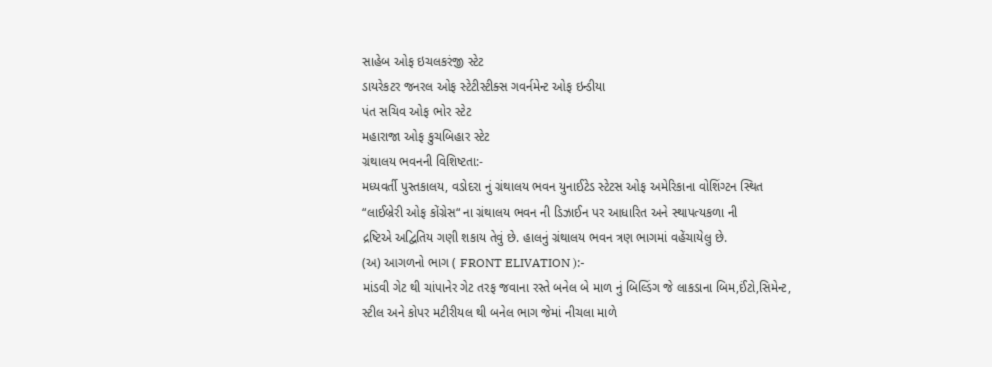સાહેબ ઓફ ઇચલકરંજી સ્ટેટ
ડાયરેકટર જનરલ ઓફ સ્ટેટીસ્ટીક્સ ગવર્નમેન્ટ ઓફ ઇન્ડીયા
પંત સચિવ ઓફ ભોર સ્ટેટ
મહારાજા ઓફ કુચબિહાર સ્ટેટ
ગ્રંથાલય ભવનની વિશિષ્ટતા:-
મધ્યવર્તી પુસ્તકાલય, વડોદરા નું ગ્રંથાલય ભવન યુનાઈટેડ સ્ટેટસ ઓફ અમેરિકાના વોશિંગ્ટન સ્થિત
“લાઈબ્રેરી ઓફ કોંગ્રેસ“ ના ગ્રંથાલય ભવન ની ડિઝાઈન પર આધારિત અને સ્થાપત્યકળા ની
દ્રષ્ટિએ અદ્વિતિય ગણી શકાય તેવું છે. હાલનું ગ્રંથાલય ભવન ત્રણ ભાગમાં વહેંચાયેલુ છે.
(અ) આગળનો ભાગ ( FRONT ELIVATION ):-
માંડવી ગેટ થી ચાંપાનેર ગેટ તરફ જવાના રસ્તે બનેલ બે માળ નું બિલ્ડિંગ જે લાકડાના બિમ,ઈંટો,સિમેન્ટ,
સ્ટીલ અને કોપર મટીરીયલ થી બનેલ ભાગ જેમાં નીચલા માળે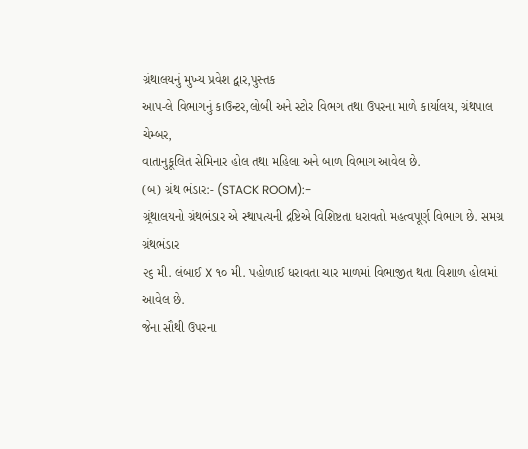ગ્રંથાલયનું મુખ્ય પ્રવેશ દ્વાર,પુસ્તક
આપ-લે વિભાગનું કાઉન્ટર,લોબી અને સ્ટોર વિભગ તથા ઉપરના માળે કાર્યાલય, ગ્રંથપાલ ચેમ્બર,
વાતાનુકૂલિત સેમિનાર હોલ તથા મહિલા અને બાળ વિભાગ આવેલ છે.
(બ) ગ્રંથ ભંડાર:- (STACK ROOM):-
ગ્ર્રંથાલયનો ગ્રંથભંડાર એ સ્થાપત્યની દ્રષ્ટિએ વિશિષ્ટતા ધરાવતો મહત્વપૂર્ણ વિભાગ છે. સમગ્ર ગ્રંથભંડાર
૨૬ મી. લંબાઈ X ૧૦ મી. પહોળાઈ ધરાવતા ચાર માળમાં વિભાજીત થતા વિશાળ હોલમાં આવેલ છે.
જેના સૌથી ઉપરના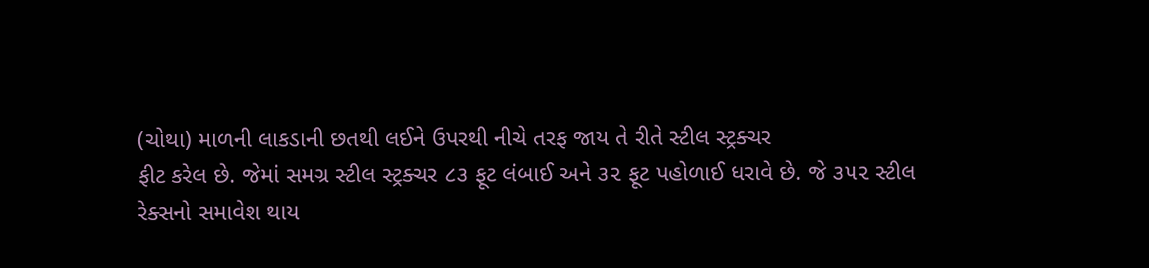(ચોથા) માળની લાકડાની છતથી લઈને ઉપરથી નીચે તરફ જાય તે રીતે સ્ટીલ સ્ટ્રક્ચર
ફીટ કરેલ છે. જેમાં સમગ્ર સ્ટીલ સ્ટ્રક્ચર ૮૩ ફૂટ લંબાઈ અને ૩૨ ફૂટ પહોળાઈ ધરાવે છે. જે ૩૫૨ સ્ટીલ
રેક્સનો સમાવેશ થાય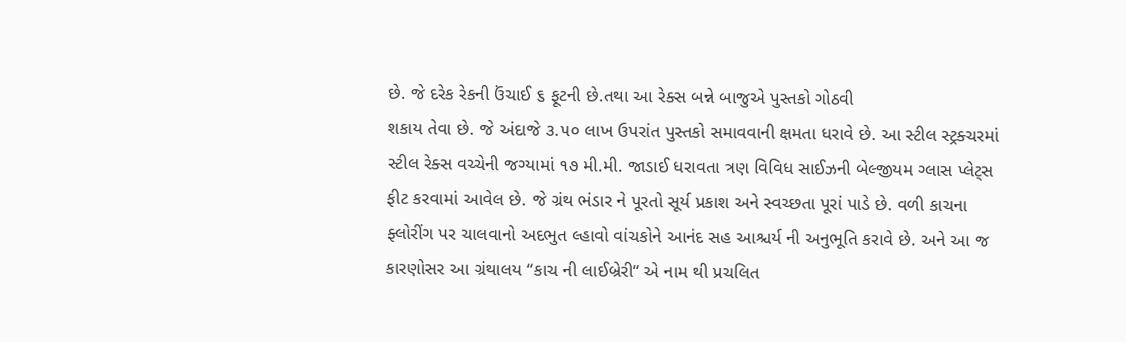છે. જે દરેક રેકની ઉંચાઈ ૬ ફૂટની છે.તથા આ રેક્સ બન્ને બાજુએ પુસ્તકો ગોઠવી
શકાય તેવા છે. જે અંદાજે ૩.૫૦ લાખ ઉપરાંત પુસ્તકો સમાવવાની ક્ષમતા ધરાવે છે. આ સ્ટીલ સ્ટ્રક્ચરમાં
સ્ટીલ રેક્સ વચ્ચેની જગ્યામાં ૧૭ મી.મી. જાડાઈ ધરાવતા ત્રણ વિવિધ સાઈઝની બેલ્જીયમ ગ્લાસ પ્લેટ્સ
ફીટ કરવામાં આવેલ છે. જે ગ્રંથ ભંડાર ને પૂરતો સૂર્ય પ્રકાશ અને સ્વચ્છતા પૂરાં પાડે છે. વળી કાચના
ફ્લોરીંગ પર ચાલવાનો અદભુત લ્હાવો વાંચકોને આનંદ સહ આશ્ચર્ય ની અનુભૂતિ કરાવે છે. અને આ જ
કારણોસર આ ગ્રંથાલય “કાચ ની લાઈબ્રેરી“ એ નામ થી પ્રચલિત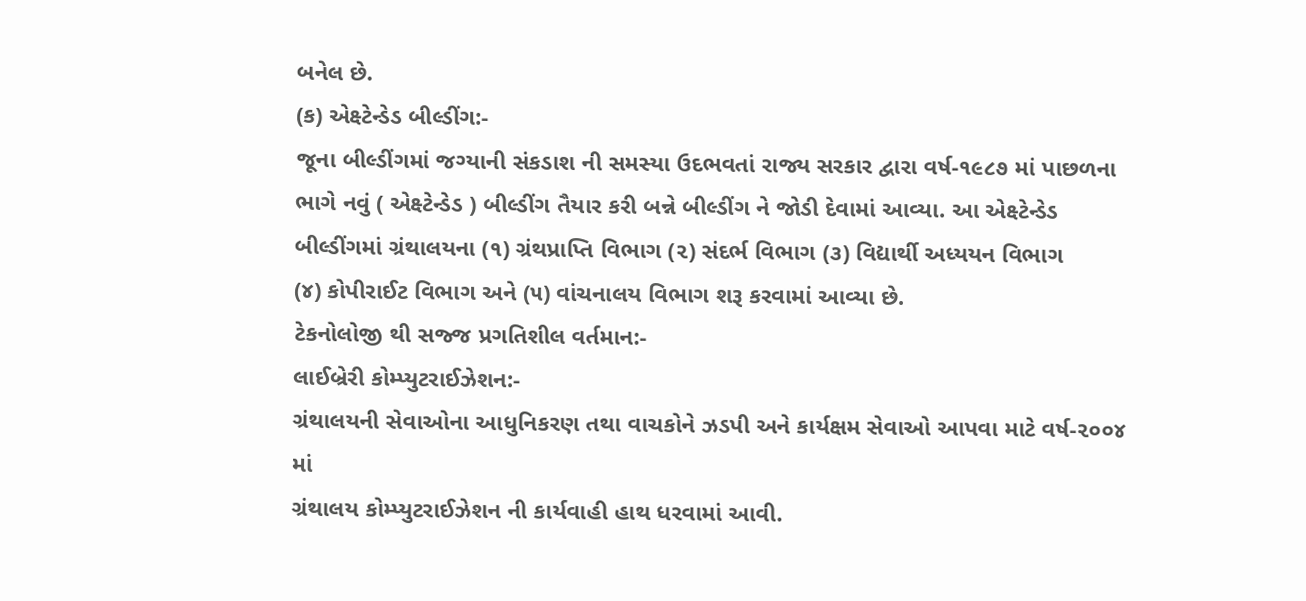બનેલ છે.
(ક) એક્ષ્ટેન્ડેડ બીલ્ડીંગ:-
જૂના બીલ્ડીંગમાં જગ્યાની સંકડાશ ની સમસ્યા ઉદભવતાં રાજ્ય સરકાર દ્વારા વર્ષ-૧૯૮૭ માં પાછળના
ભાગે નવું ( એક્ષ્ટેન્ડેડ ) બીલ્ડીંગ તૈયાર કરી બન્ને બીલ્ડીંગ ને જોડી દેવામાં આવ્યા. આ એક્ષ્ટેન્ડેડ
બીલ્ડીંગમાં ગ્રંથાલયના (૧) ગ્રંથપ્રાપ્તિ વિભાગ (૨) સંદર્ભ વિભાગ (૩) વિદ્યાર્થી અધ્યયન વિભાગ
(૪) કોપીરાઈટ વિભાગ અને (૫) વાંચનાલય વિભાગ શરૂ કરવામાં આવ્યા છે.
ટેકનોલોજી થી સજ્જ પ્રગતિશીલ વર્તમાન:-
લાઈબ્રેરી કોમ્પ્યુટરાઈઝેશન:-
ગ્રંથાલયની સેવાઓના આધુનિકરણ તથા વાચકોને ઝડપી અને કાર્યક્ષમ સેવાઓ આપવા માટે વર્ષ-૨૦૦૪ માં
ગ્રંથાલય કોમ્પ્યુટરાઈઝેશન ની કાર્યવાહી હાથ ધરવામાં આવી.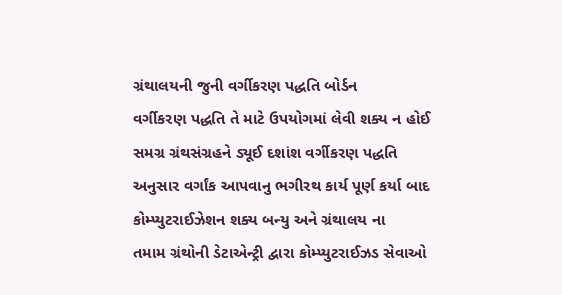ગ્રંથાલયની જુની વર્ગીકરણ પદ્ધતિ બોર્ડન
વર્ગીકરણ પદ્ધતિ તે માટે ઉપયોગમાં લેવી શક્ય ન હોઈ સમગ્ર ગ્રંથસંગ્રહને ડ્યૂઈ દશાંશ વર્ગીકરણ પદ્ધતિ
અનુસાર વર્ગાંક આપવાનુ ભગીરથ કાર્ય પૂર્ણ કર્યા બાદ કોમ્પ્યુટરાઈઝેશન શક્ય બન્યુ અને ગ્રંથાલય ના
તમામ ગ્રંથોની ડેટાએન્ટ્રી દ્વારા કોમ્પ્યુટરાઈઝડ સેવાઓ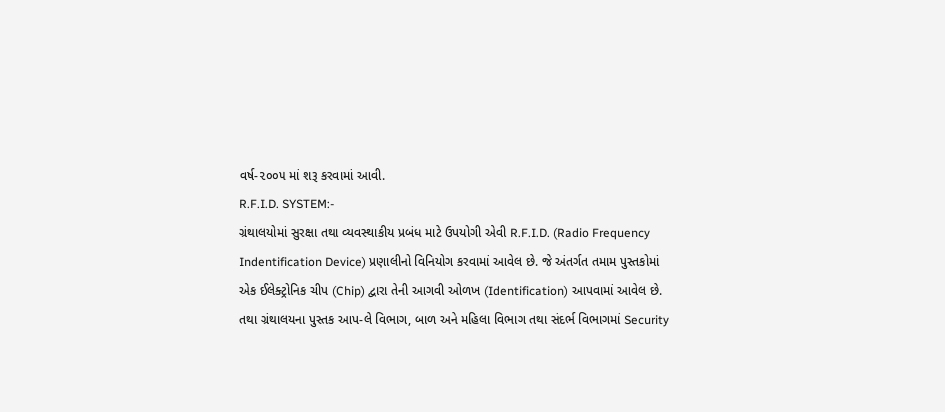વર્ષ-૨૦૦૫ માં શરૂ કરવામાં આવી.
R.F.I.D. SYSTEM:-
ગ્રંથાલયોમાં સુરક્ષા તથા વ્યવસ્થાકીય પ્રબંધ માટે ઉપયોગી એવી R.F.I.D. (Radio Frequency
Indentification Device) પ્રણાલીનો વિનિયોગ કરવામાં આવેલ છે. જે અંતર્ગત તમામ પુસ્તકોમાં
એક ઈલેક્ટ્રોનિક ચીપ (Chip) દ્વારા તેની આગવી ઓળખ (Identification) આપવામાં આવેલ છે.
તથા ગ્રંથાલયના પુસ્તક આપ-લે વિભાગ, બાળ અને મહિલા વિભાગ તથા સંદર્ભ વિભાગમાં Security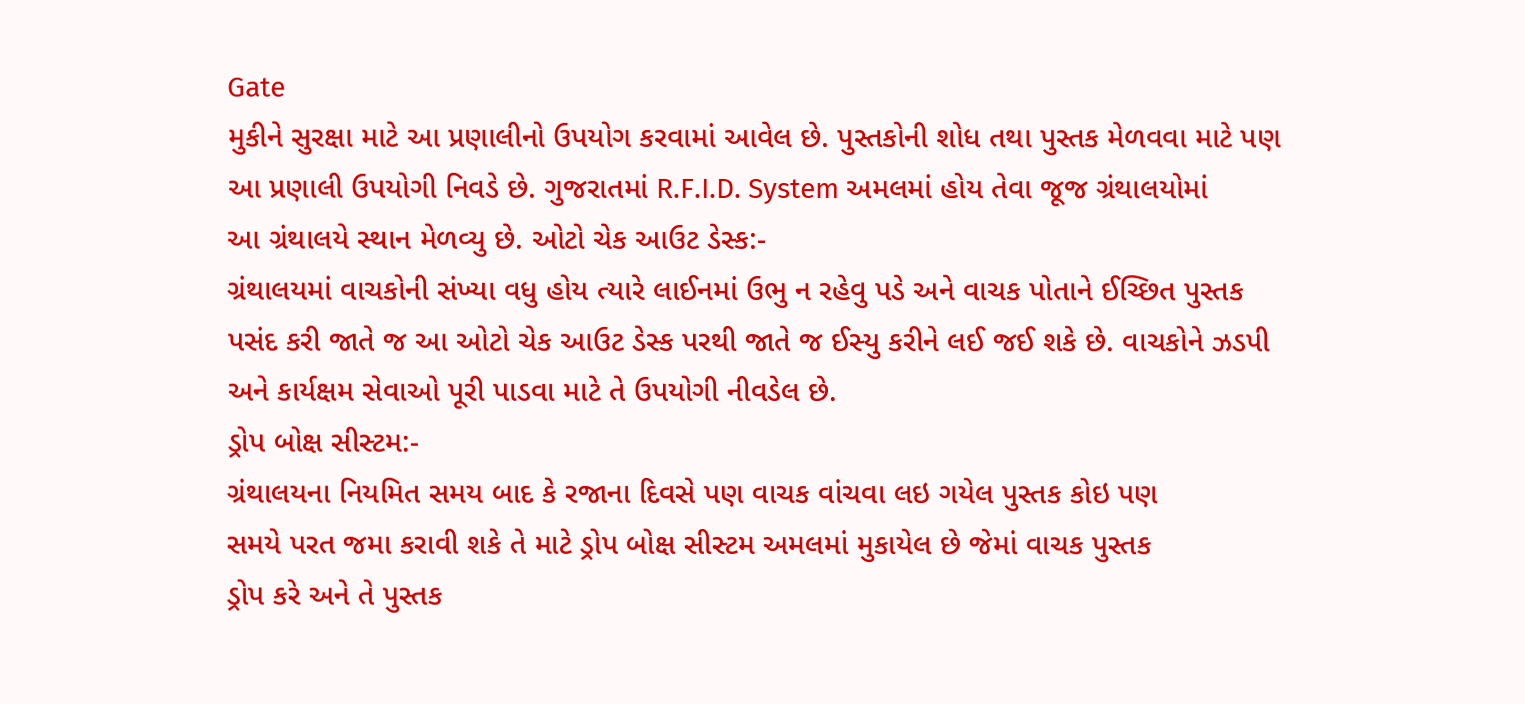Gate
મુકીને સુરક્ષા માટે આ પ્રણાલીનો ઉપયોગ કરવામાં આવેલ છે. પુસ્તકોની શોધ તથા પુસ્તક મેળવવા માટે પણ
આ પ્રણાલી ઉપયોગી નિવડે છે. ગુજરાતમાં R.F.I.D. System અમલમાં હોય તેવા જૂજ ગ્રંથાલયોમાં
આ ગ્રંથાલયે સ્થાન મેળવ્યુ છે. ઓટો ચેક આઉટ ડેસ્ક:-
ગ્રંથાલયમાં વાચકોની સંખ્યા વધુ હોય ત્યારે લાઈનમાં ઉભુ ન રહેવુ પડે અને વાચક પોતાને ઈચ્છિત પુસ્તક
પસંદ કરી જાતે જ આ ઓટો ચેક આઉટ ડેસ્ક પરથી જાતે જ ઈસ્યુ કરીને લઈ જઈ શકે છે. વાચકોને ઝડપી
અને કાર્યક્ષમ સેવાઓ પૂરી પાડવા માટે તે ઉપયોગી નીવડેલ છે.
ડ્રોપ બોક્ષ સીસ્ટમ:-
ગ્રંથાલયના નિયમિત સમય બાદ કે રજાના દિવસે પણ વાચક વાંચવા લઇ ગયેલ પુસ્તક કોઇ પણ
સમયે પરત જમા કરાવી શકે તે માટે ડ્રોપ બોક્ષ સીસ્ટમ અમલમાં મુકાયેલ છે જેમાં વાચક પુસ્તક
ડ્રોપ કરે અને તે પુસ્તક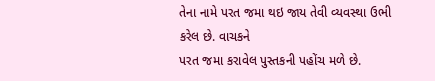તેના નામે પરત જમા થઇ જાય તેવી વ્યવસ્થા ઉભી કરેલ છે. વાચકને
પરત જમા કરાવેલ પુસ્તકની પહોંચ મળે છે.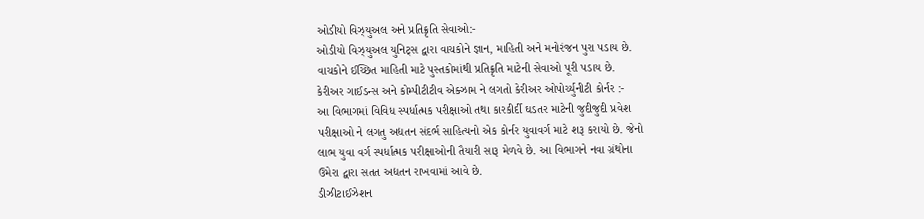ઓડીયો વિઝ્યુઅલ અને પ્રતિક્રૃતિ સેવાઓ:-
ઓડીયો વિઝ્યુઅલ યુનિટ્સ દ્વારા વાચકોને જ્ઞાન, માહિતી અને મનોરંજન પુરા પડાય છે.
વાચકોને ઈચ્છિત માહિતી માટે પુસ્તકોમાંથી પ્રતિક્રૃતિ માટેની સેવાઓ પૂરી પડાય છે.
કેરીઅર ગાઈડન્સ અને કોમ્પીટીટીવ એક્ઝામ ને લગતો કેરીઅર ઓપોર્ચ્યુનીટી કોર્નર :-
આ વિભાગમાં વિવિધ સ્પર્ધાત્મક પરીક્ષાઓ તથા કારકીર્દી ઘડતર માટેની જુદીજુદી પ્રવેશ
પરીક્ષાઓ ને લગતુ અદ્યતન સંદર્ભ સાહિત્યનો એક કોર્નર યુવાવર્ગ માટે શરૂ કરાયો છે. જેનો
લાભ યુવા વર્ગ સ્પર્ધાત્મક પરીક્ષાઓની તૈયારી સારૂ મેળવે છે. આ વિભાગને નવા ગ્રંથોના
ઉમેરા દ્વારા સતત અદ્યતન રાખવામાં આવે છે.
ડીઝીટાઈઝેશન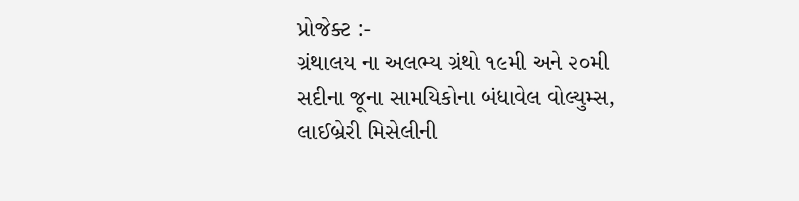પ્રોજેક્ટ :-
ગ્રંથાલય ના અલભ્ય ગ્રંથો ૧૯મી અને ૨૦મી સદીના જૂના સામયિકોના બંધાવેલ વોલ્યુમ્સ,
લાઈબ્રેરી મિસેલીની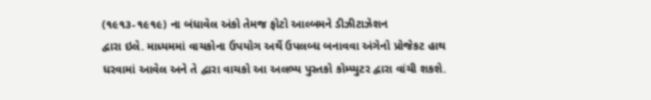(૧૯૧૩-૧૯૧૯) ના બંધાવેલ અંકો તેમજ ફોટો આલ્બમને ડીઝીટાઝેશન
દ્વારા ઇલે. માધ્યમમાં વાચકોના ઉપયોગ અર્થે ઉપલબ્ધ બનાવવા અંગેનો પ્રોજેકટ હાથ
ધરવામાં આવેલ અને તે દ્વારા વાચકો આ અલભ્ય પુસ્તકો કોમ્પ્યુટર દ્વારા વાંચી શકશે.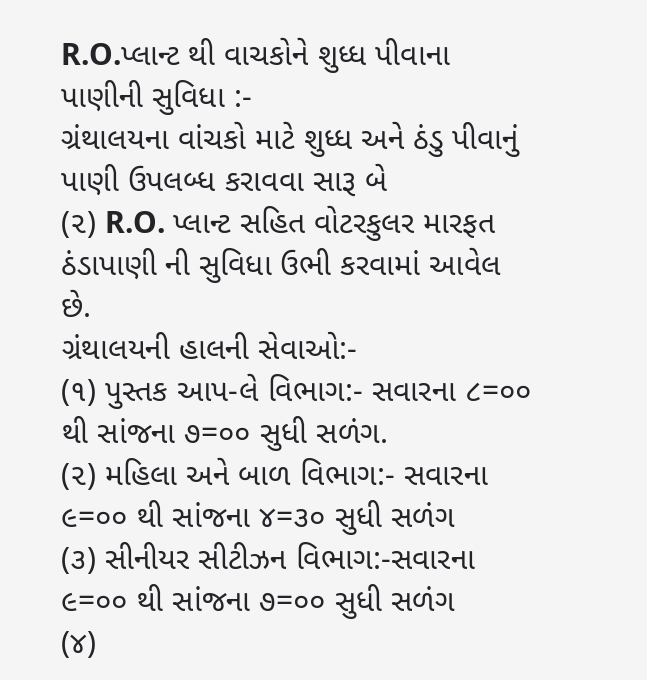R.O.પ્લાન્ટ થી વાચકોને શુધ્ધ પીવાના પાણીની સુવિધા :-
ગ્રંથાલયના વાંચકો માટે શુધ્ધ અને ઠંડુ પીવાનું પાણી ઉપલબ્ધ કરાવવા સારૂ બે
(૨) R.O. પ્લાન્ટ સહિત વોટરકુલર મારફત ઠંડાપાણી ની સુવિધા ઉભી કરવામાં આવેલ છે.
ગ્રંથાલયની હાલની સેવાઓ:-
(૧) પુસ્તક આપ-લે વિભાગ:- સવારના ૮=૦૦ થી સાંજના ૭=૦૦ સુધી સળંગ.
(૨) મહિલા અને બાળ વિભાગ:- સવારના ૯=૦૦ થી સાંજના ૪=૩૦ સુધી સળંગ
(૩) સીનીયર સીટીઝન વિભાગ:-સવારના ૯=૦૦ થી સાંજના ૭=૦૦ સુધી સળંગ
(૪)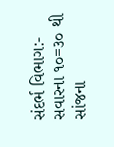સંદર્ભ વિભાગ:- સવારના ૧૦=૩૦ થી સાંજના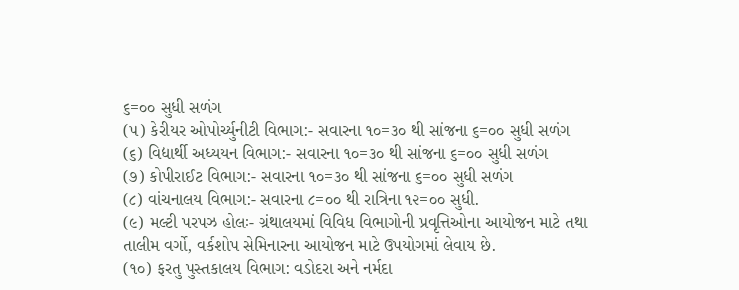૬=૦૦ સુધી સળંગ
(૫) કેરીયર ઓપોર્ચ્યુનીટી વિભાગ:- સવારના ૧૦=૩૦ થી સાંજના ૬=૦૦ સુધી સળંગ
(૬) વિદ્યાર્થી અધ્યયન વિભાગ:- સવારના ૧૦=૩૦ થી સાંજના ૬=૦૦ સુધી સળંગ
(૭) કોપીરાઈટ વિભાગ:- સવારના ૧૦=૩૦ થી સાંજના ૬=૦૦ સુધી સળંગ
(૮) વાંચનાલય વિભાગ:- સવારના ૮=૦૦ થી રાત્રિના ૧૨=૦૦ સુધી.
(૯) મલ્ટી પરપઝ હોલઃ- ગ્રંથાલયમાં વિવિધ વિભાગોની પ્રવૃત્તિઓના આયોજન માટે તથા
તાલીમ વર્ગો, વર્કશોપ સેમિનારના આયોજન માટે ઉપયોગમાં લેવાય છે.
(૧૦) ફરતુ પુસ્તકાલય વિભાગ: વડોદરા અને નર્મદા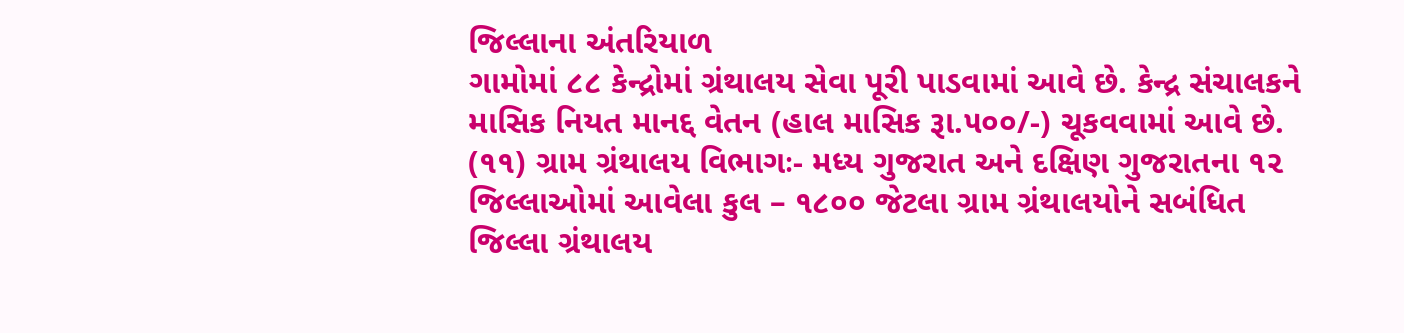જિલ્લાના અંતરિયાળ
ગામોમાં ૮૮ કેન્દ્રોમાં ગ્રંથાલય સેવા પૂરી પાડવામાં આવે છે. કેન્દ્ર સંચાલકને
માસિક નિયત માનદ્દ વેતન (હાલ માસિક રૂા.૫૦૦/-) ચૂકવવામાં આવે છે.
(૧૧) ગ્રામ ગ્રંથાલય વિભાગઃ- મધ્ય ગુજરાત અને દક્ષિણ ગુજરાતના ૧૨
જિલ્લાઓમાં આવેલા કુલ – ૧૮૦૦ જેટલા ગ્રામ ગ્રંથાલયોને સબંધિત
જિલ્લા ગ્રંથાલય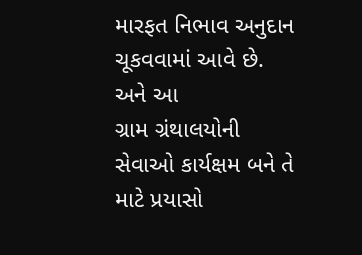મારફત નિભાવ અનુદાન ચૂકવવામાં આવે છે. અને આ
ગ્રામ ગ્રંથાલયોની સેવાઓ કાર્યક્ષમ બને તે માટે પ્રયાસો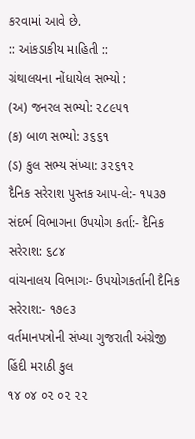કરવામાં આવે છે.
:: આંકડાકીય માહિતી ::
ગ્રંથાલયના નોંધાયેલ સભ્યો :
(અ) જનરલ સભ્યો: ૨૮૯૫૧
(ક) બાળ સભ્યો: ૩૬૬૧
(ડ) કુલ સભ્ય સંખ્યા: ૩૨૬૧૨
દૈનિક સરેરાશ પુસ્તક આપ-લે:- ૧૫૩૭
સંદર્ભ વિભાગના ઉપયોગ કર્તા:- દૈનિક સરેરાશ: ૬૮૪
વાંચનાલય વિભાગઃ- ઉપયોગકર્તાની દૈનિક સરેરાશ:- ૧૭૯૩
વર્તમાનપત્રોની સંખ્યા ગુજરાતી અંગ્રેજી હિંદી મરાઠી કુલ
૧૪ ૦૪ ૦૨ ૦૨ ૨૨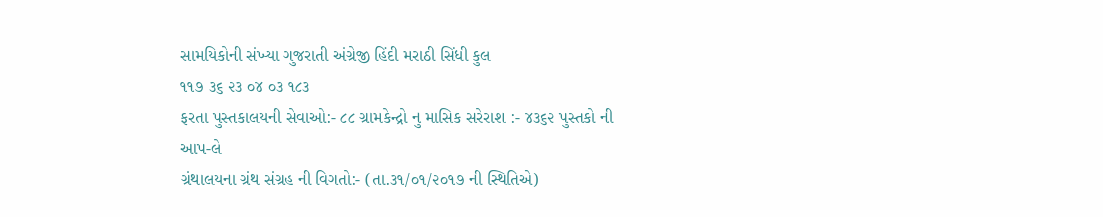સામયિકોની સંખ્યા ગુજરાતી અંગ્રેજી હિંદી મરાઠી સિંધી કુલ
૧૧૭ ૩૬ ૨૩ ૦૪ ૦૩ ૧૮૩
ફરતા પુસ્તકાલયની સેવાઓ:- ૮૮ ગ્રામકેન્દ્રો નુ માસિક સરેરાશ :- ૪૩૬૨ પુસ્તકો ની આપ-લે
ગ્રંથાલયના ગ્રંથ સંગ્રહ ની વિગતો:- (તા.૩૧/૦૧/૨૦૧૭ ની સ્થિતિએ)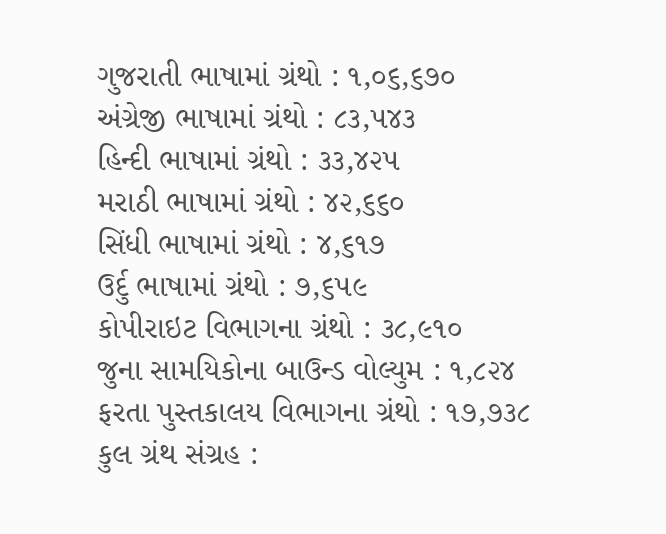ગુજરાતી ભાષામાં ગ્રંથો : ૧,૦૬,૬૭૦
અંગ્રેજી ભાષામાં ગ્રંથો : ૮૩,૫૪૩
હિન્દી ભાષામાં ગ્રંથો : ૩૩,૪૨૫
મરાઠી ભાષામાં ગ્રંથો : ૪૨,૬૬૦
સિંધી ભાષામાં ગ્રંથો : ૪,૬૧૭
ઉર્દુ ભાષામાં ગ્રંથો : ૭,૬૫૯
કોપીરાઇટ વિભાગના ગ્રંથો : ૩૮,૯૧૦
જુના સામયિકોના બાઉન્ડ વોલ્યુમ : ૧,૮૨૪
ફરતા પુસ્તકાલય વિભાગના ગ્રંથો : ૧૭,૭૩૮
કુલ ગ્રંથ સંગ્રહ :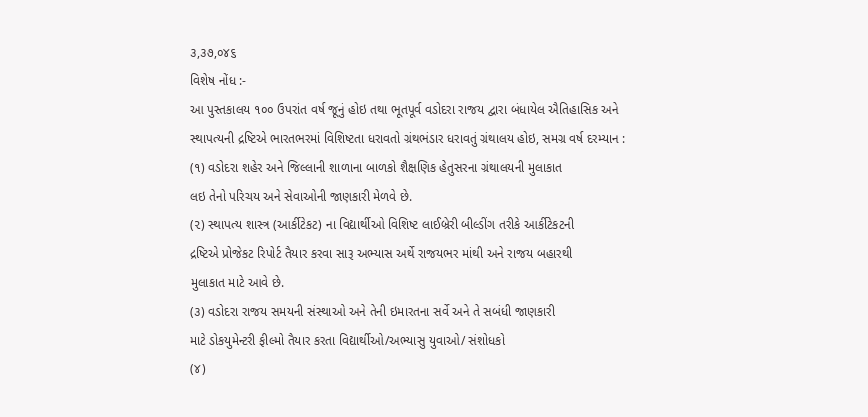૩,૩૭,૦૪૬
વિશેષ નોંધ :-
આ પુસ્તકાલય ૧૦૦ ઉપરાંત વર્ષ જૂનું હોઇ તથા ભૂતપૂર્વ વડોદરા રાજય દ્વારા બંધાયેલ ઐતિહાસિક અને
સ્થાપત્યની દ્રષ્ટિએ ભારતભરમાં વિશિષ્ટતા ધરાવતો ગ્રંથભંડાર ધરાવતું ગ્રંથાલય હોઇ, સમગ્ર વર્ષ દરમ્યાન :
(૧) વડોદરા શહેર અને જિલ્લાની શાળાના બાળકો શૈક્ષણિક હેતુસરના ગ્રંથાલયની મુલાકાત
લઇ તેનો પરિચય અને સેવાઓની જાણકારી મેળવે છે.
(૨) સ્થાપત્ય શાસ્ત્ર (આર્કીટેકટ) ના વિદ્યાર્થીઓ વિશિષ્ટ લાઈબ્રેરી બીલ્ડીંગ તરીકે આર્કીટેકટની
દ્રષ્ટિએ પ્રોજેકટ રિપોર્ટ તૈયાર કરવા સારૂ અભ્યાસ અર્થે રાજયભર માંથી અને રાજય બહારથી
મુલાકાત માટે આવે છે.
(૩) વડોદરા રાજય સમયની સંસ્થાઓ અને તેની ઇમારતના સર્વે અને તે સબંધી જાણકારી
માટે ડોકયુમેન્ટરી ફીલ્મો તૈયાર કરતા વિદ્યાર્થીઓ/અભ્યાસુ યુવાઓ/ સંશોધકો
(૪)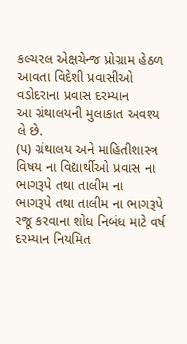કલ્ચરલ એક્ષચેન્જ પ્રોગ્રામ હેઠળ આવતા વિદેશી પ્રવાસીઓ વડોદરાના પ્રવાસ દરમ્યાન
આ ગ્રંથાલયની મુલાકાત અવશ્ય લે છે.
(૫) ગ્રંથાલય અને માહિતીશાસ્ત્ર વિષય ના વિદ્યાર્થીઓ પ્રવાસ ના ભાગરૂપે તથા તાલીમ ના
ભાગરૂપે તથા તાલીમ ના ભાગરૂપે રજૂ કરવાના શોધ નિબંધ માટે વર્ષ દરમ્યાન નિયમિત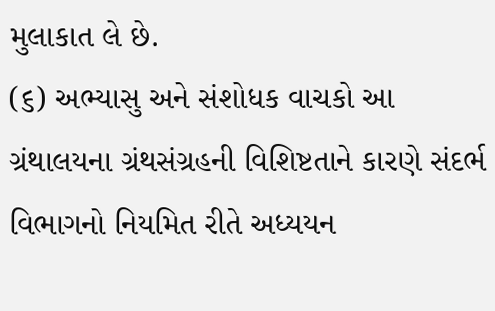મુલાકાત લે છે.
(૬) અભ્યાસુ અને સંશોધક વાચકો આ ગ્રંથાલયના ગ્રંથસંગ્રહની વિશિષ્ટતાને કારણે સંદર્ભ
વિભાગનો નિયમિત રીતે અધ્યયન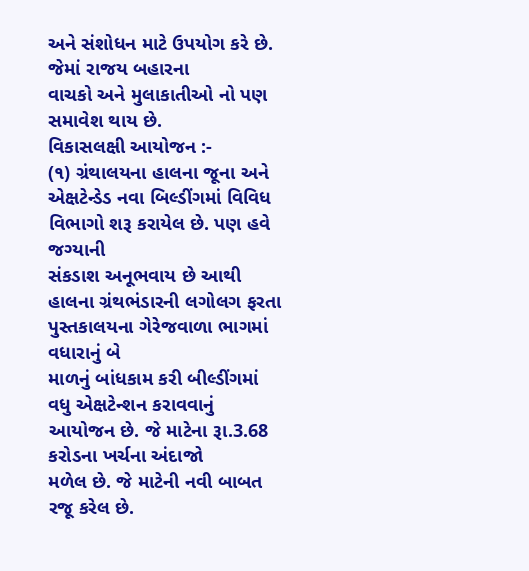અને સંશોધન માટે ઉપયોગ કરે છે. જેમાં રાજય બહારના
વાચકો અને મુલાકાતીઓ નો પણ સમાવેશ થાય છે.
વિકાસલક્ષી આયોજન :-
(૧) ગ્રંથાલયના હાલના જૂના અને એક્ષટેન્ડેડ નવા બિલ્ડીંગમાં વિવિધ વિભાગો શરૂ કરાયેલ છે. પણ હવે જગ્યાની
સંકડાશ અનૂભવાય છે આથી હાલના ગ્રંથભંડારની લગોલગ ફરતા પુસ્તકાલયના ગેરેજવાળા ભાગમાં વધારાનું બે
માળનું બાંધકામ કરી બીલ્ડીંગમાં વધુ એક્ષટેન્શન કરાવવાનું આયોજન છે. જે માટેના રૂા.3.68 કરોડના ખર્ચના અંદાજો
મળેલ છે. જે માટેની નવી બાબત રજૂ કરેલ છે.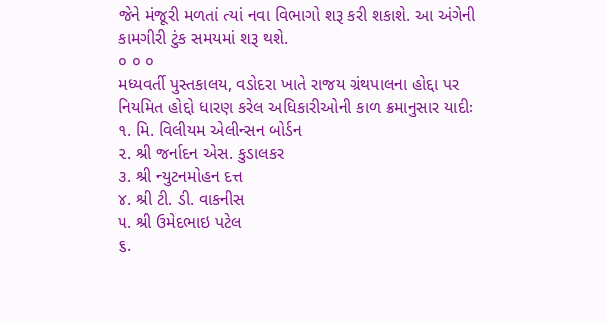જેને મંજૂરી મળતાં ત્યાં નવા વિભાગો શરૂ કરી શકાશે. આ અંગેની
કામગીરી ટુંક સમયમાં શરૂ થશે.
૦ ૦ ૦
મધ્યવર્તી પુસ્તકાલય, વડોદરા ખાતે રાજય ગ્રંથપાલના હોદ્દા પર
નિયમિત હોદ્દો ધારણ કરેલ અધિકારીઓની કાળ ક્રમાનુસાર યાદીઃ
૧. મિ. વિલીયમ એલીન્સન બોર્ડન
૨. શ્રી જર્નાદન એસ. કુડાલકર
૩. શ્રી ન્યુટનમોહન દત્ત
૪. શ્રી ટી. ડી. વાકનીસ
૫. શ્રી ઉમેદભાઇ પટેલ
૬.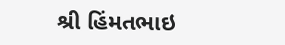શ્રી હિંમતભાઇ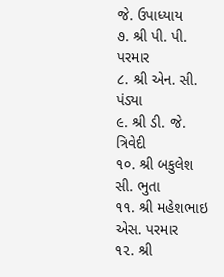જે. ઉપાધ્યાય
૭. શ્રી પી. પી. પરમાર
૮. શ્રી એન. સી. પંડ્યા
૯. શ્રી ડી. જે. ત્રિવેદી
૧૦. શ્રી બકુલેશ સી. ભુતા
૧૧. શ્રી મહેશભાઇ એસ. પરમાર
૧૨. શ્રી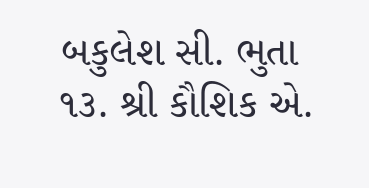બકુલેશ સી. ભુતા
૧૩. શ્રી કૌશિક એ.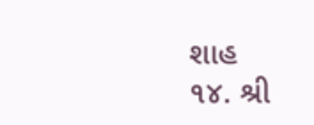શાહ
૧૪. શ્રી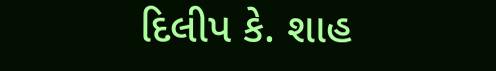દિલીપ કે. શાહ